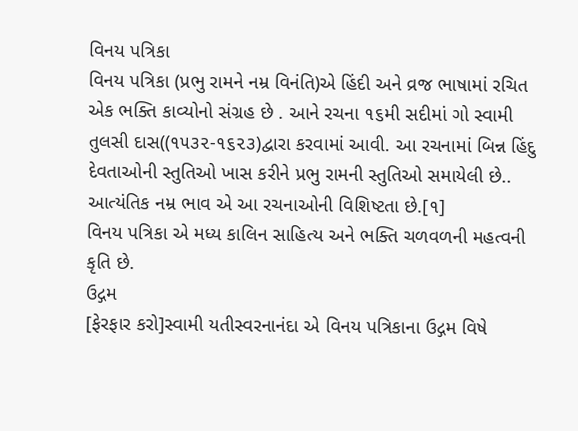વિનય પત્રિકા
વિનય પત્રિકા (પ્રભુ રામને નમ્ર વિનંતિ)એ હિંદી અને વ્રજ ભાષામાં રચિત એક ભક્તિ કાવ્યોનો સંગ્રહ છે . આને રચના ૧૬મી સદીમાં ગો સ્વામી તુલસી દાસ((૧૫૩૨-૧૬૨૩)દ્વારા કરવામાં આવી. આ રચનામાં બિન્ન હિંદુ દેવતાઓની સ્તુતિઓ ખાસ કરીને પ્રભુ રામની સ્તુતિઓ સમાયેલી છે.. આત્યંતિક નમ્ર ભાવ એ આ રચનાઓની વિશિષ્ટતા છે.[૧]
વિનય પત્રિકા એ મધ્ય કાલિન સાહિત્ય અને ભક્તિ ચળવળની મહત્વની કૃતિ છે.
ઉદ્ગમ
[ફેરફાર કરો]સ્વામી યતીસ્વરનાનંદા એ વિનય પત્રિકાના ઉદ્ગમ વિષે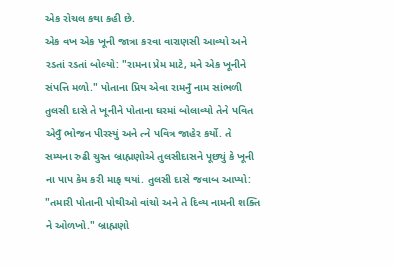એક રોચલ કથા કહી છે.
એક વખ એક ખૂની જાત્રા કરવા વારાણસી આવ્યો અને રડતાં રડતાં બોલ્યો: "રામના પ્રેમ માટે, મને એક ખૂનીને સંપત્તિ મળો." પોતાના પ્રિય એવા રામનુઁ નામ સાંભળી તુલસી દાસે તે ખૂનીને પોતાના ઘરમાં બોલાવ્યો તેને પવિત એવુઁ ભોજન પીરસ્યું અને ત્ને પવિત્ર જાહેર કર્યો. તે સમ્યના રુઢી ચુસ્ત બ્રાહ્મણોએ તુલસીદાસને પૂછ્યું કે ખૂની ના પાપ કેમ કરી માફ થયાં. તુલસી દાસે જવાબ આપ્યો: "તમારી પોતાની પોથીઓ વાંચો અને તે દિવ્ય નામની શક્તિ ને ઓળખો." બ્રાહ્મણો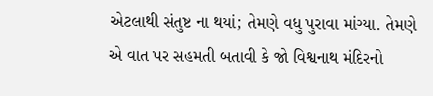એટલાથી સંતુષ્ટ ના થયાં; તેમણે વધુ પુરાવા માંગ્યા. તેમણે એ વાત પર સહમતી બતાવી કે જો વિશ્વનાથ મંદિરનો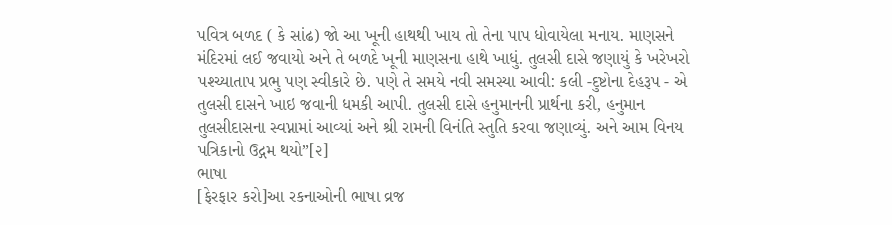પવિત્ર બળદ ( કે સાંઢ) જો આ ખૂની હાથથી ખાય તો તેના પાપ ધોવાયેલા મનાય. માણસને મંદિરમાં લઈ જવાયો અને તે બળદે ખૂની માણસના હાથે ખાધું. તુલસી દાસે જણાયું કે ખરેખરો પશ્ચ્યાતાપ પ્રભુ પણ સ્વીકારે છે. પણે તે સમયે નવી સમસ્યા આવી: કલી -દુષ્ટોના દેહરૂપ - એ તુલસી દાસને ખાઇ જવાની ધમકી આપી. તુલસી દાસે હનુમાનની પ્રાર્થના કરી, હનુમાન તુલસીદાસના સ્વપ્નામાં આવ્યાં અને શ્રી રામની વિનંતિ સ્તુતિ કરવા જણાવ્યું. અને આમ વિનય પત્રિકાનો ઉદ્ગમ થયો”[૨]
ભાષા
[ફેરફાર કરો]આ રકનાઓની ભાષા વ્રજ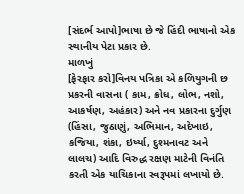[સંદર્ભ આપો]ભાષા છે જે હિંદી ભાષાનો એક સ્થાનીય પેટા પ્રકાર છે.
માળખું
[ફેરફાર કરો]વિનય પત્રિકા એ કળિયુગની છ પ્રકરની વાસના ( કામ, ક્રોધ, લોભ, નશો, આકર્ષણ, અહંકાર) અને નવ પ્રકારના દુર્ગુણ (હિંસા, જુઠાણું, અભિમાન, અદેખાઇ, કજિયા, શંકા, ઇર્ષ્યા, દુશ્મનાવટ અને લાલચ) આદિ વિરુદ્ધ રક્ષણ માટેની વિનંતિ કરતી એક યાચિકાના સ્વરૂપમાં લખાયો છે.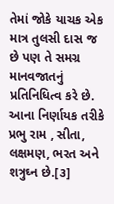તેમાં જોકે યાચક એક માત્ર તુલસી દાસ જ છે પણ તે સમગ્ર માનવજાતનું પ્રતિનિધિત્વ કરે છે. આના નિર્ણાયક તરીકે પ્રભુ રામ , સીતા, લક્ષમણ, ભરત અને શત્રુઘ્ન છે.[૩]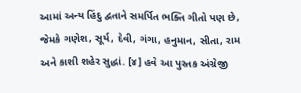આમાં અન્ય હિંદુ દ્વતાને સમર્પિત ભક્તિ ગીતો પણ છે, જેમકે ગણેશ, સૂર્ય, દેવી, ગંગા, હનુમાન, સીતા, રામ અને કાશી શહેર સુદ્ધાં. [૪] હવે આ પુસ્તક અંગ્રેજી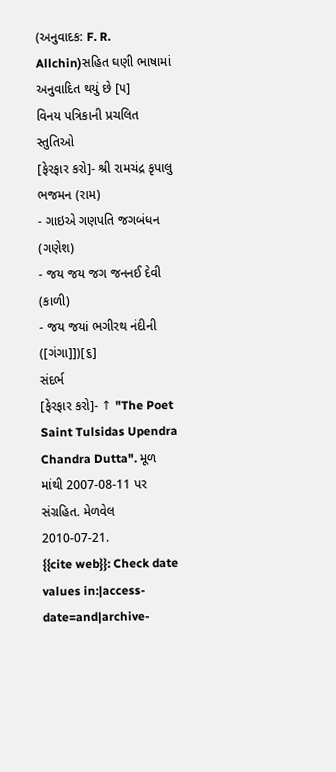(અનુવાદક: F. R. Allchin)સહિત ઘણી ભાષામાં અનુવાદિત થયું છે [૫]
વિનય પત્રિકાની પ્રચલિત સ્તુતિઓ
[ફેરફાર કરો]- શ્રી રામચંદ્ર કૃપાલુ ભજમન (રામ)
- ગાઇએ ગણપતિ જગબંધન (ગણેશ)
- જય જય જગ જનનઈ દેવી (કાળી)
- જય જયi ભગીરથ નંદીની ([ગંગા]])[૬]
સંદર્ભ
[ફેરફાર કરો]- ↑ "The Poet Saint Tulsidas Upendra Chandra Dutta". મૂળ માંથી 2007-08-11 પર સંગ્રહિત. મેળવેલ 2010-07-21.
{{cite web}}: Check date values in:|access-date=and|archive-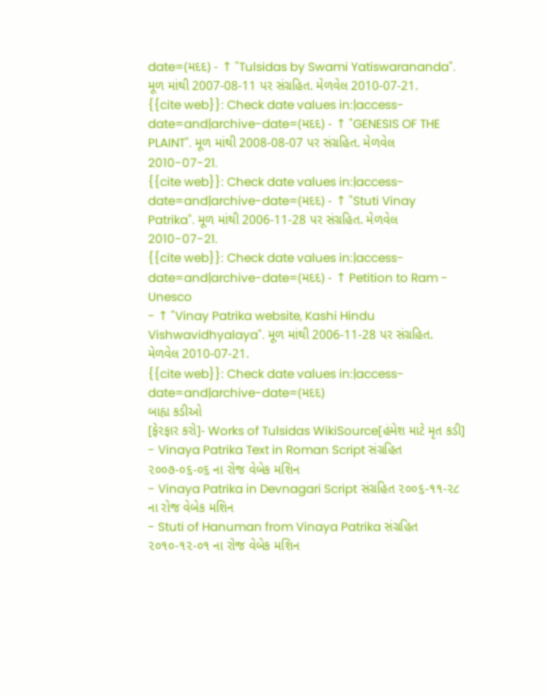date=(મદદ) - ↑ "Tulsidas by Swami Yatiswarananda". મૂળ માંથી 2007-08-11 પર સંગ્રહિત. મેળવેલ 2010-07-21.
{{cite web}}: Check date values in:|access-date=and|archive-date=(મદદ) - ↑ "GENESIS OF THE PLAINT". મૂળ માંથી 2008-08-07 પર સંગ્રહિત. મેળવેલ 2010-07-21.
{{cite web}}: Check date values in:|access-date=and|archive-date=(મદદ) - ↑ "Stuti Vinay Patrika". મૂળ માંથી 2006-11-28 પર સંગ્રહિત. મેળવેલ 2010-07-21.
{{cite web}}: Check date values in:|access-date=and|archive-date=(મદદ) - ↑ Petition to Ram - Unesco
- ↑ "Vinay Patrika website, Kashi Hindu Vishwavidhyalaya". મૂળ માંથી 2006-11-28 પર સંગ્રહિત. મેળવેલ 2010-07-21.
{{cite web}}: Check date values in:|access-date=and|archive-date=(મદદ)
બાહ્ય કડીઓ
[ફેરફાર કરો]- Works of Tulsidas WikiSource[હંમેશ માટે મૃત કડી]
- Vinaya Patrika Text in Roman Script સંગ્રહિત ૨૦૦૭-૦૬-૦૬ ના રોજ વેબેક મશિન
- Vinaya Patrika in Devnagari Script સંગ્રહિત ૨૦૦૬-૧૧-૨૮ ના રોજ વેબેક મશિન
- Stuti of Hanuman from Vinaya Patrika સંગ્રહિત ૨૦૧૦-૧૨-૦૧ ના રોજ વેબેક મશિન